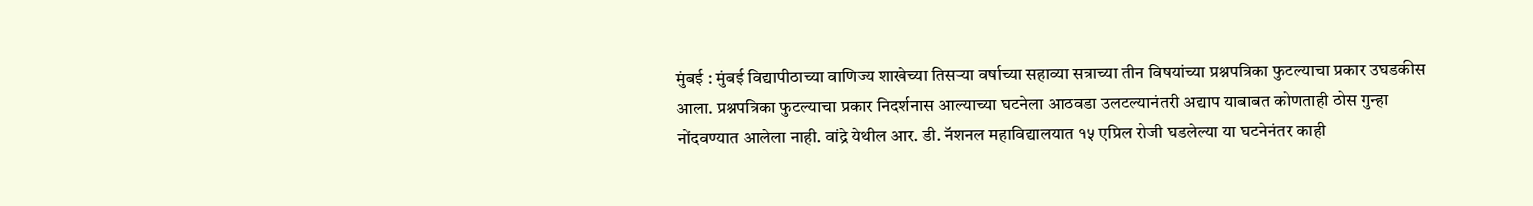मुंबई : मुंबई विद्यापीठाच्या वाणिज्य शाखेच्या तिसऱ्या वर्षाच्या सहाव्या सत्राच्या तीन विषयांच्या प्रश्नपत्रिका फुटल्याचा प्रकार उघडकीस आला. प्रश्नपत्रिका फुटल्याचा प्रकार निदर्शनास आल्याच्या घटनेला आठवडा उलटल्यानंतरी अद्याप याबाबत कोणताही ठोस गुन्हा नोंदवण्यात आलेला नाही. वांद्रे येथील आर. डी. नॅशनल महाविद्यालयात १५ एप्रिल रोजी घडलेल्या या घटनेनंतर काही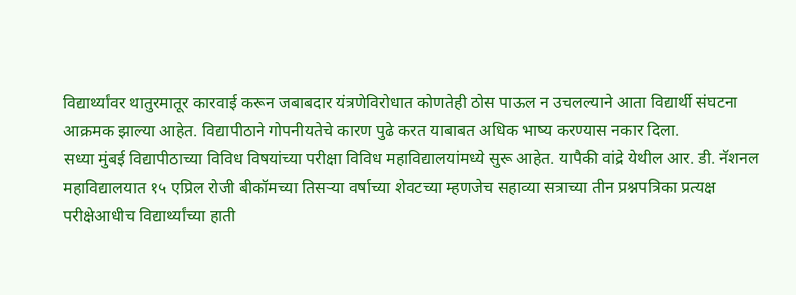विद्यार्थ्यांवर थातुरमातूर कारवाई करून जबाबदार यंत्रणेविरोधात कोणतेही ठोस पाऊल न उचलल्याने आता विद्यार्थी संघटना आक्रमक झाल्या आहेत. विद्यापीठाने गोपनीयतेचे कारण पुढे करत याबाबत अधिक भाष्य करण्यास नकार दिला.
सध्या मुंबई विद्यापीठाच्या विविध विषयांच्या परीक्षा विविध महाविद्यालयांमध्ये सुरू आहेत. यापैकी वांद्रे येथील आर. डी. नॅशनल महाविद्यालयात १५ एप्रिल रोजी बीकॉमच्या तिसऱ्या वर्षाच्या शेवटच्या म्हणजेच सहाव्या सत्राच्या तीन प्रश्नपत्रिका प्रत्यक्ष परीक्षेआधीच विद्यार्थ्यांच्या हाती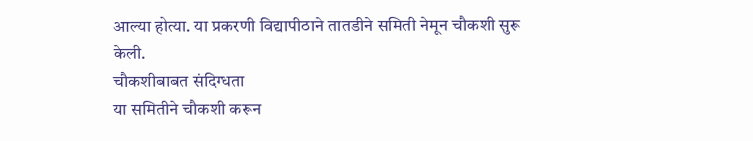आल्या होत्या. या प्रकरणी विद्यापीठाने तातडीने समिती नेमून चौकशी सुरू केली.
चौकशीबाबत संदिग्धता
या समितीने चौकशी करून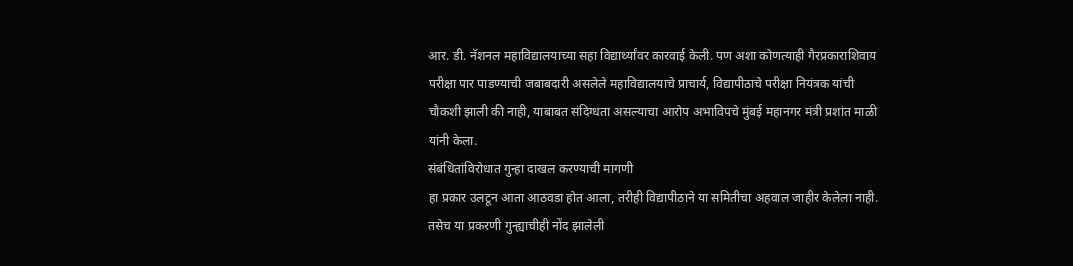आर. डी. नॅशनल महाविद्यालयाच्या सहा विद्यार्थ्यांवर कारवाई केली. पण अशा कोणत्याही गैरप्रकाराशिवाय परीक्षा पार पाडण्याची जबाबदारी असलेले महाविद्यालयाचे प्राचार्य, विद्यापीठाचे परीक्षा नियंत्रक यांची चौकशी झाली की नाही, याबाबत संदिग्धता असल्याचा आरोप अभाविपचे मुंबई महानगर मंत्री प्रशांत माळी यांनी केला.
संबंधितांविरोधात गुन्हा दाखल करण्याची मागणी
हा प्रकार उलटून आता आठवडा होत आला, तरीही विद्यापीठाने या समितीचा अहवाल जाहीर केलेला नाही. तसेच या प्रकरणी गुन्ह्याचीही नोंद झालेली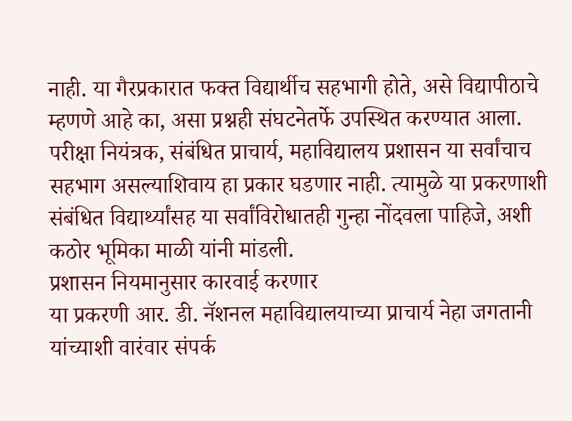नाही. या गैरप्रकारात फक्त विद्यार्थीच सहभागी होते, असे विद्यापीठाचे म्हणणे आहे का, असा प्रश्नही संघटनेतर्फे उपस्थित करण्यात आला. परीक्षा नियंत्रक, संबंधित प्राचार्य, महाविद्यालय प्रशासन या सर्वांचाच सहभाग असल्याशिवाय हा प्रकार घडणार नाही. त्यामुळे या प्रकरणाशी संबंधित विद्यार्थ्यांसह या सर्वांविरोधातही गुन्हा नोंदवला पाहिजे, अशी कठोर भूमिका माळी यांनी मांडली.
प्रशासन नियमानुसार कारवाई करणार
या प्रकरणी आर. डी. नॅशनल महाविद्यालयाच्या प्राचार्य नेहा जगतानी यांच्याशी वारंवार संपर्क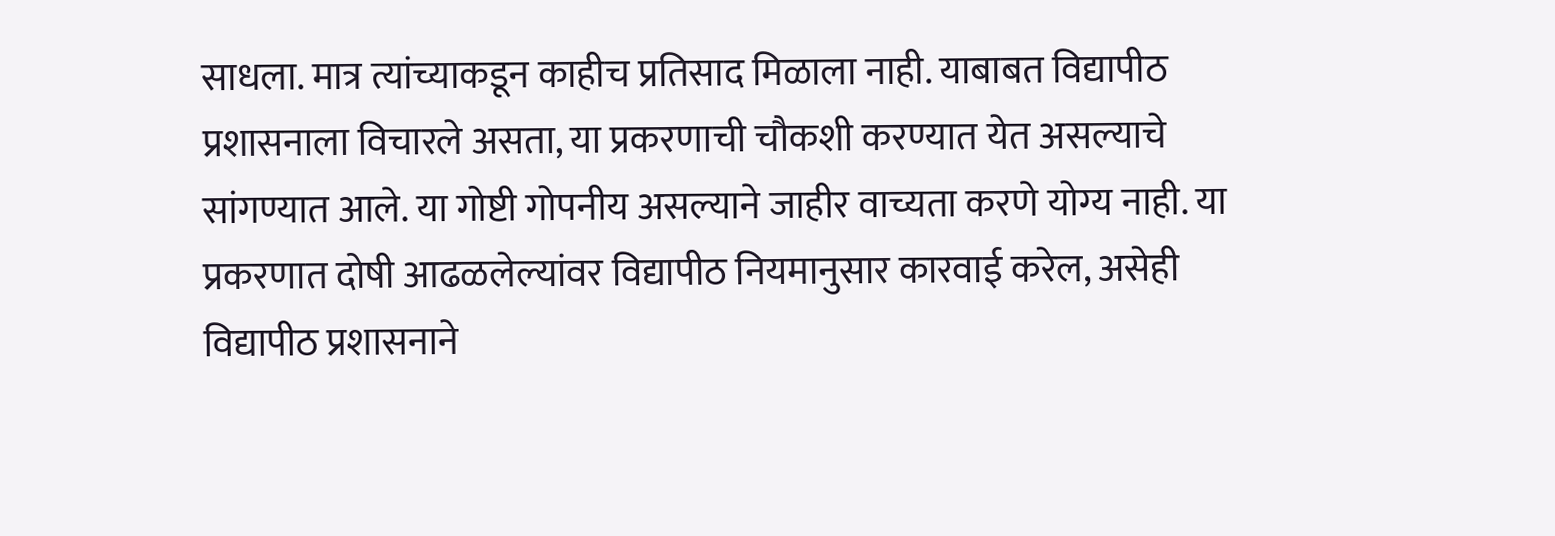साधला. मात्र त्यांच्याकडून काहीच प्रतिसाद मिळाला नाही. याबाबत विद्यापीठ प्रशासनाला विचारले असता, या प्रकरणाची चौकशी करण्यात येत असल्याचे सांगण्यात आले. या गोष्टी गोपनीय असल्याने जाहीर वाच्यता करणे योग्य नाही. या प्रकरणात दोषी आढळलेल्यांवर विद्यापीठ नियमानुसार कारवाई करेल, असेही विद्यापीठ प्रशासनाने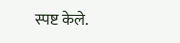स्पष्ट केले.